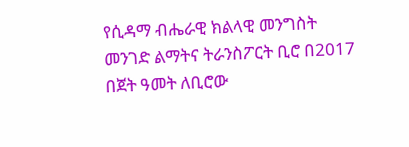የሲዳማ ብሔራዊ ክልላዊ መንግስት መንገድ ልማትና ትራንስፖርት ቢሮ በ2017 በጀት ዓመት ለቢሮው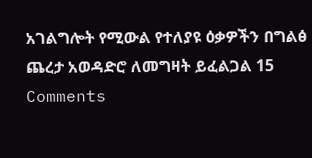አገልግሎት የሚውል የተለያዩ ዕቃዎችን በግልፅ ጨረታ አወዳድሮ ለመግዛት ይፈልጋል 15 Comments